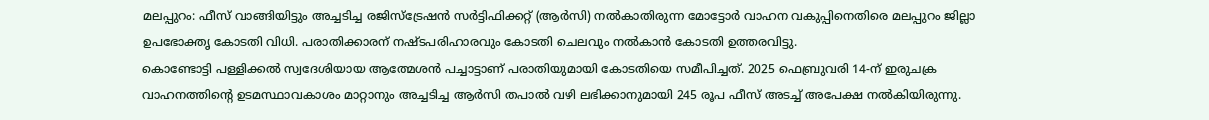മലപ്പുറം: ഫീസ് വാങ്ങിയിട്ടും അച്ചടിച്ച രജിസ്ട്രേഷൻ സർട്ടിഫിക്കറ്റ് (ആർസി) നൽകാതിരുന്ന മോട്ടോർ വാഹന വകുപ്പിനെതിരെ മലപ്പുറം ജില്ലാ ഉപഭോക്തൃ കോടതി വിധി. പരാതിക്കാരന് നഷ്ടപരിഹാരവും കോടതി ചെലവും നൽകാൻ കോടതി ഉത്തരവിട്ടു.
കൊണ്ടോട്ടി പള്ളിക്കൽ സ്വദേശിയായ ആത്മേശൻ പച്ചാട്ടാണ് പരാതിയുമായി കോടതിയെ സമീപിച്ചത്. 2025 ഫെബ്രുവരി 14-ന് ഇരുചക്ര വാഹനത്തിന്റെ ഉടമസ്ഥാവകാശം മാറ്റാനും അച്ചടിച്ച ആർസി തപാൽ വഴി ലഭിക്കാനുമായി 245 രൂപ ഫീസ് അടച്ച് അപേക്ഷ നൽകിയിരുന്നു.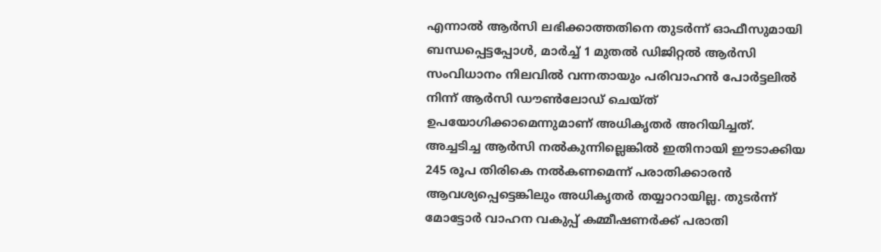എന്നാൽ ആർസി ലഭിക്കാത്തതിനെ തുടർന്ന് ഓഫീസുമായി ബന്ധപ്പെട്ടപ്പോൾ, മാർച്ച് 1 മുതൽ ഡിജിറ്റൽ ആർസി സംവിധാനം നിലവിൽ വന്നതായും പരിവാഹൻ പോർട്ടലിൽ നിന്ന് ആർസി ഡൗൺലോഡ് ചെയ്ത് ഉപയോഗിക്കാമെന്നുമാണ് അധികൃതർ അറിയിച്ചത്.
അച്ചടിച്ച ആർസി നൽകുന്നില്ലെങ്കിൽ ഇതിനായി ഈടാക്കിയ 245 രൂപ തിരികെ നൽകണമെന്ന് പരാതിക്കാരൻ ആവശ്യപ്പെട്ടെങ്കിലും അധികൃതർ തയ്യാറായില്ല. തുടർന്ന് മോട്ടോർ വാഹന വകുപ്പ് കമ്മീഷണർക്ക് പരാതി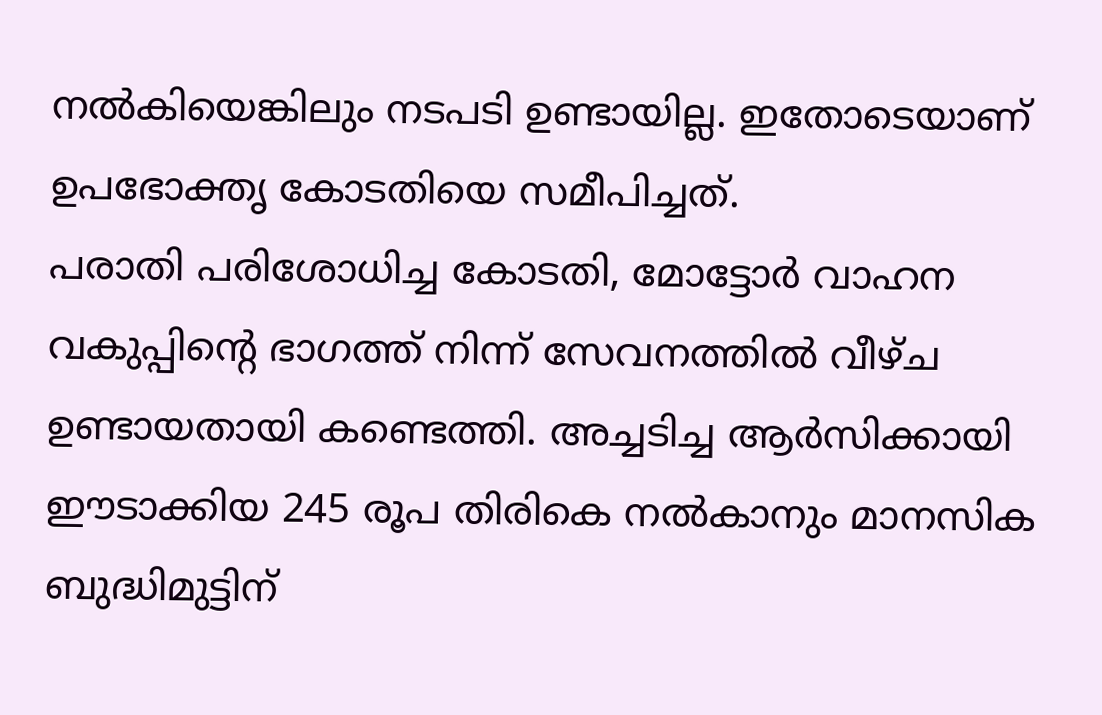നൽകിയെങ്കിലും നടപടി ഉണ്ടായില്ല. ഇതോടെയാണ് ഉപഭോക്തൃ കോടതിയെ സമീപിച്ചത്.
പരാതി പരിശോധിച്ച കോടതി, മോട്ടോർ വാഹന വകുപ്പിന്റെ ഭാഗത്ത് നിന്ന് സേവനത്തിൽ വീഴ്ച ഉണ്ടായതായി കണ്ടെത്തി. അച്ചടിച്ച ആർസിക്കായി ഈടാക്കിയ 245 രൂപ തിരികെ നൽകാനും മാനസിക ബുദ്ധിമുട്ടിന്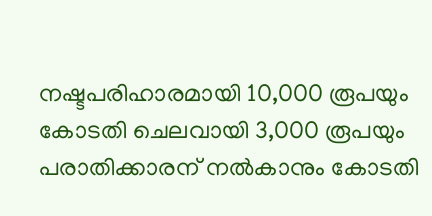നഷ്ടപരിഹാരമായി 10,000 രൂപയും കോടതി ചെലവായി 3,000 രൂപയും പരാതിക്കാരന് നൽകാനും കോടതി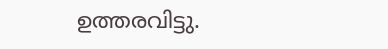ഉത്തരവിട്ടു.